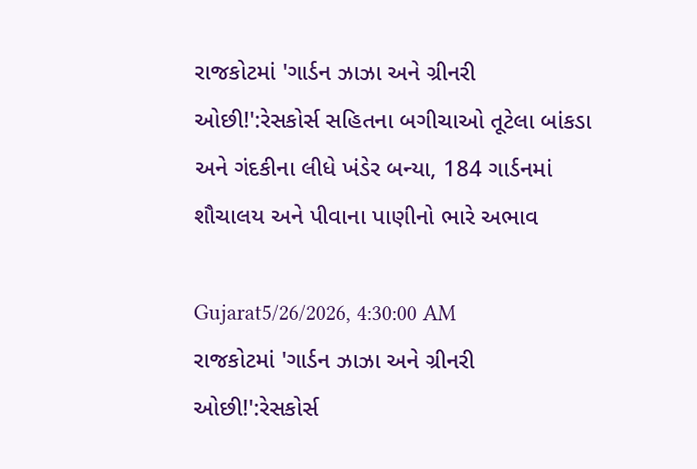રાજકોટમાં 'ગાર્ડન ઝાઝા અને ગ્રીનરી ઓછી!':રેસકોર્સ સહિતના બગીચાઓ તૂટેલા બાંકડા અને ગંદકીના લીધે ખંડેર બન્યા, 184 ગાર્ડનમાં શૌચાલય અને પીવાના પાણીનો ભારે અભાવ

Gujarat5/26/2026, 4:30:00 AM
રાજકોટમાં 'ગાર્ડન ઝાઝા અને ગ્રીનરી ઓછી!':રેસકોર્સ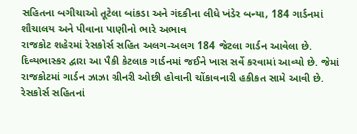સહિતના બગીચાઓ તૂટેલા બાંકડા અને ગંદકીના લીધે ખંડેર બન્યા, 184 ગાર્ડનમાં શૌચાલય અને પીવાના પાણીનો ભારે અભાવ
રાજકોટ શહેરમાં રેસકોર્સ સહિત અલગ-અલગ 184 જેટલા ગાર્ડન આવેલા છે. દિવ્યભાસ્કર દ્વારા આ પૈકી કેટલાક ગાર્ડનમાં જઈને ખાસ સર્વે કરવામાં આવ્યો છે. જેમાં રાજકોટમાં ગાર્ડન ઝાઝા ગ્રીનરી ઓછી હોવાની ચોંકાવનારી હકીકત સામે આવી છે. રેસકોર્સ સહિતનાં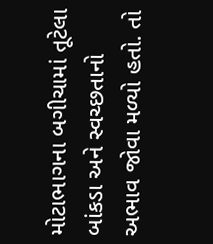મોટાભાગના બગીચામાં તૂટેલા બાંકડા અને સ્વચ્છતાનો અભાવ જોવા મળ્યો હતો. તો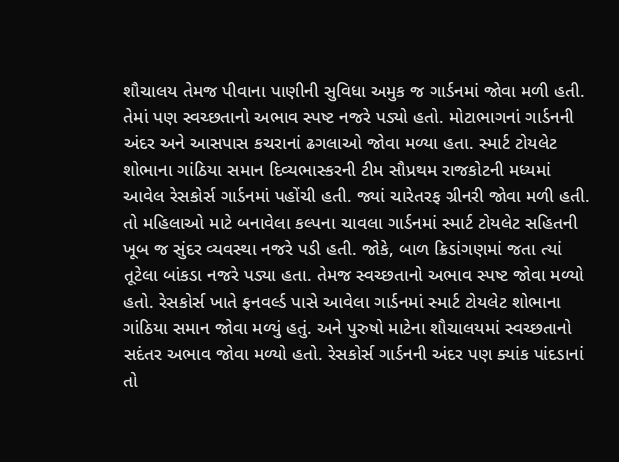શૌચાલય તેમજ પીવાના પાણીની સુવિધા અમુક જ ગાર્ડનમાં જોવા મળી હતી. તેમાં પણ સ્વચ્છતાનો અભાવ સ્પષ્ટ નજરે પડ્યો હતો. મોટાભાગનાં ગાર્ડનની અંદર અને આસપાસ કચરાનાં ઢગલાઓ જોવા મળ્યા હતા. સ્માર્ટ ટોયલેટ શોભાના ગાંઠિયા સમાન દિવ્યભાસ્કરની ટીમ સૌપ્રથમ રાજકોટની મધ્યમાં આવેલ રેસકોર્સ ગાર્ડનમાં પહોંચી હતી. જ્યાં ચારેતરફ ગ્રીનરી જોવા મળી હતી. તો મહિલાઓ માટે બનાવેલા કલ્પના ચાવલા ગાર્ડનમાં સ્માર્ટ ટોયલેટ સહિતની ખૂબ જ સુંદર વ્યવસ્થા નજરે પડી હતી. જોકે, બાળ ક્રિડાંગણમાં જતા ત્યાં તૂટેલા બાંકડા નજરે પડ્યા હતા. તેમજ સ્વચ્છતાનો અભાવ સ્પષ્ટ જોવા મળ્યો હતો. રેસકોર્સ ખાતે ફનવર્લ્ડ પાસે આવેલા ગાર્ડનમાં સ્માર્ટ ટોયલેટ શોભાના ગાંઠિયા સમાન જોવા મળ્યું હતું. અને પુરુષો માટેના શૌચાલયમાં સ્વચ્છતાનો સદંતર અભાવ જોવા મળ્યો હતો. રેસકોર્સ ગાર્ડનની અંદર પણ ક્યાંક પાંદડાનાં તો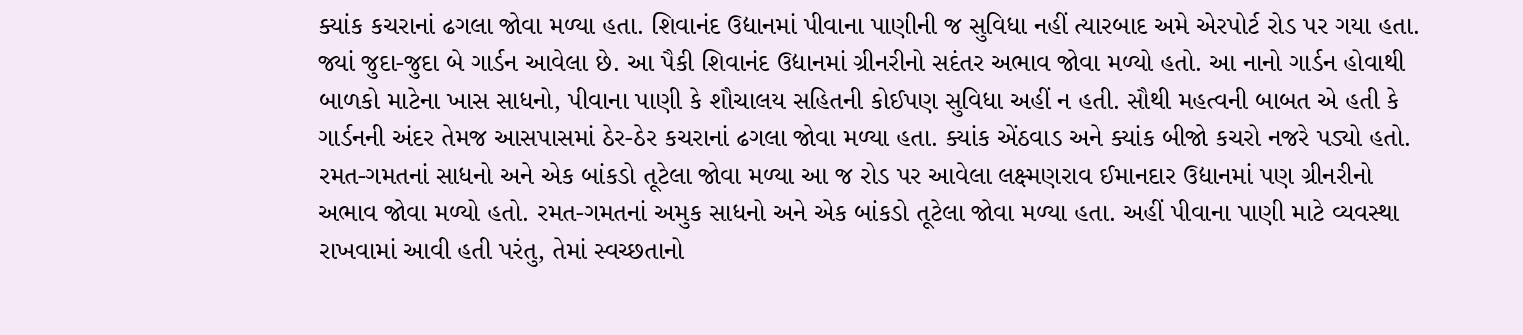ક્યાંક કચરાનાં ઢગલા જોવા મળ્યા હતા. શિવાનંદ ઉદ્યાનમાં પીવાના પાણીની જ સુવિધા નહીં ત્યારબાદ અમે એરપોર્ટ રોડ પર ગયા હતા. જ્યાં જુદા-જુદા બે ગાર્ડન આવેલા છે. આ પૈકી શિવાનંદ ઉદ્યાનમાં ગ્રીનરીનો સદંતર અભાવ જોવા મળ્યો હતો. આ નાનો ગાર્ડન હોવાથી બાળકો માટેના ખાસ સાધનો, પીવાના પાણી કે શૌચાલય સહિતની કોઈપણ સુવિધા અહીં ન હતી. સૌથી મહત્વની બાબત એ હતી કે ગાર્ડનની અંદર તેમજ આસપાસમાં ઠેર-ઠેર કચરાનાં ઢગલા જોવા મળ્યા હતા. ક્યાંક એંઠવાડ અને ક્યાંક બીજો કચરો નજરે પડ્યો હતો. રમત-ગમતનાં સાધનો અને એક બાંકડો તૂટેલા જોવા મળ્યા આ જ રોડ પર આવેલા લક્ષ્મણરાવ ઈમાનદાર ઉદ્યાનમાં પણ ગ્રીનરીનો અભાવ જોવા મળ્યો હતો. રમત-ગમતનાં અમુક સાધનો અને એક બાંકડો તૂટેલા જોવા મળ્યા હતા. અહીં પીવાના પાણી માટે વ્યવસ્થા રાખવામાં આવી હતી પરંતુ, તેમાં સ્વચ્છતાનો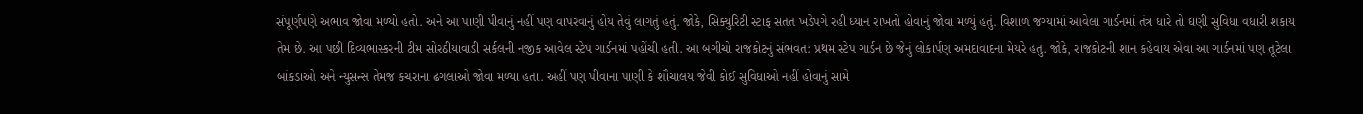સંપૂર્ણપણે અભાવ જોવા મળ્યો હતો. અને આ પાણી પીવાનું નહીં પણ વાપરવાનું હોય તેવું લાગતું હતું. જોકે, સિક્યુરિટી સ્ટાફ સતત ખડેપગે રહી ધ્યાન રાખતો હોવાનું જોવા મળ્યું હતું. વિશાળ જગ્યામાં આવેલા ગાર્ડનમાં તંત્ર ધારે તો ઘણી સુવિધા વધારી શકાય તેમ છે. આ પછી દિવ્યભાસ્કરની ટીમ સોરઠીયાવાડી સર્કલની નજીક આવેલ સ્ટેપ ગાર્ડનમાં પહોંચી હતી. આ બગીચો રાજકોટનું સંભવત: પ્રથમ સ્ટેપ ગાર્ડન છે જેનું લોકાર્પણ અમદાવાદના મેયરે હતુ. જોકે, રાજકોટની શાન કહેવાય એવા આ ગાર્ડનમાં પણ તૂટેલા બાંકડાઓ અને ન્યુસન્સ તેમજ કચરાના ઢગલાઓ જોવા મળ્યા હતા. અહીં પણ પીવાના પાણી કે શૌચાલય જેવી કોઈ સુવિધાઓ નહીં હોવાનું સામે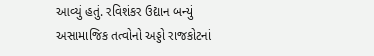આવ્યું હતું. રવિશંકર ઉદ્યાન બન્યું અસામાજિક તત્વોનો અડ્ડો રાજકોટનાં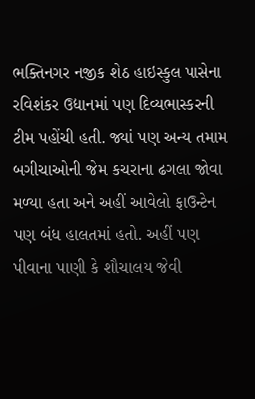ભક્તિનગર નજીક શેઠ હાઇસ્કુલ પાસેના રવિશંકર ઉદ્યાનમાં પણ દિવ્યભાસ્કરની ટીમ પહોંચી હતી. જ્યાં પણ અન્ય તમામ બગીચાઓની જેમ કચરાના ઢગલા જોવા મળ્યા હતા અને અહીં આવેલો ફાઉન્ટેન પણ બંધ હાલતમાં હતો. અહીં પણ પીવાના પાણી કે શૌચાલય જેવી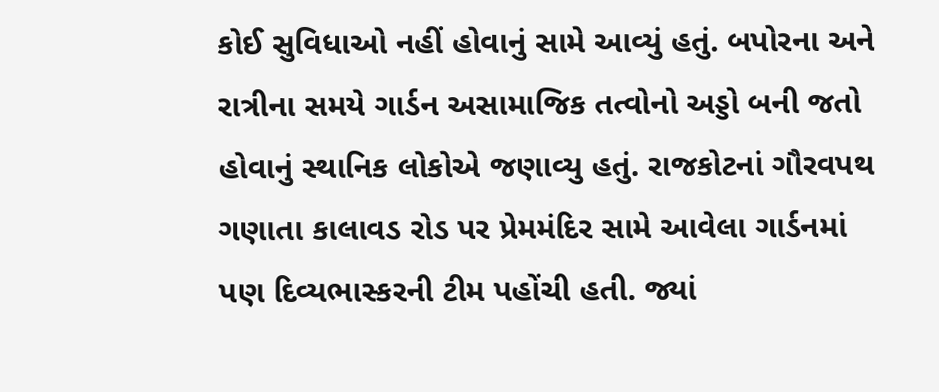કોઈ સુવિધાઓ નહીં હોવાનું સામે આવ્યું હતું. બપોરના અને રાત્રીના સમયે ગાર્ડન અસામાજિક તત્વોનો અડ્ડો બની જતો હોવાનું સ્થાનિક લોકોએ જણાવ્યુ હતું. રાજકોટનાં ગૌરવપથ ગણાતા કાલાવડ રોડ પર પ્રેમમંદિર સામે આવેલા ગાર્ડનમાં પણ દિવ્યભાસ્કરની ટીમ પહોંચી હતી. જ્યાં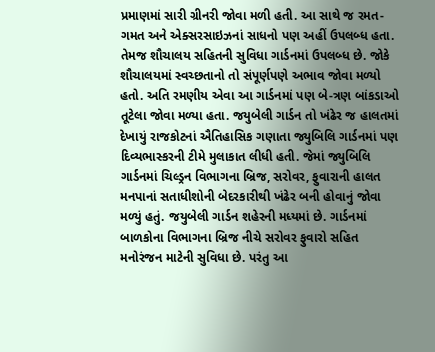પ્રમાણમાં સારી ગ્રીનરી જોવા મળી હતી. આ સાથે જ રમત-ગમત અને એક્સરસાઇઝનાં સાધનો પણ અહીં ઉપલબ્ધ હતા. તેમજ શૌચાલય સહિતની સુવિધા ગાર્ડનમાં ઉપલબ્ધ છે. જોકે શૌચાલયમાં સ્વચ્છતાનો તો સંપૂર્ણપણે અભાવ જોવા મળ્યો હતો. અતિ રમણીય એવા આ ગાર્ડનમાં પણ બે-ત્રણ બાંકડાઓ તૂટેલા જોવા મળ્યા હતા. જયુબેલી ગાર્ડન તો ખંઢેર જ હાલતમાં દેખાયું રાજકોટનાં ઐતિહાસિક ગણાતા જ્યુબિલિ ગાર્ડનમાં પણ દિવ્યભાસ્કરની ટીમે મુલાકાત લીધી હતી. જેમાં જ્યુબિલિ ગાર્ડનમાં ચિલ્ડ્રન વિભાગના બ્રિજ, સરોવર, ફુવારાની હાલત મનપાનાં સતાધીશોની બેદરકારીથી ખંઢેર બની હોવાનું જોવા મળ્યું હતું. જયુબેલી ગાર્ડન શહેરની મધ્યમાં છે. ગાર્ડનમાં બાળકોના વિભાગના બ્રિજ નીચે સરોવર ફુવારો સહિત મનોરંજન માટેની સુવિધા છે. પરંતુ આ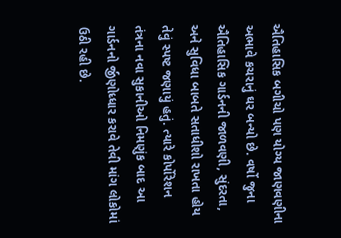ઐતિહાસિક બગીચો પણ યોગ્ય જાણવણીના અભાવે કચરાનું ઘર બન્યો છે. વર્ષો જુના ઐતિહાસિક ગાર્ડનની જાળવણી, સુંદરતા, અને સુવિધા બાબતે સતાધીશો રાખતા હોય તેવું સ્પષ્ટ જણાયું હતું. ત્યારે કોર્પોરેશન તંત્રના નવા સુકાનીઓ નિમણુંક બાદ આ ગાર્ડનનો ર્જીણોધ્ધાર કરાવે તેવી માંગ લોકોમાં ઉઠી રહી છે.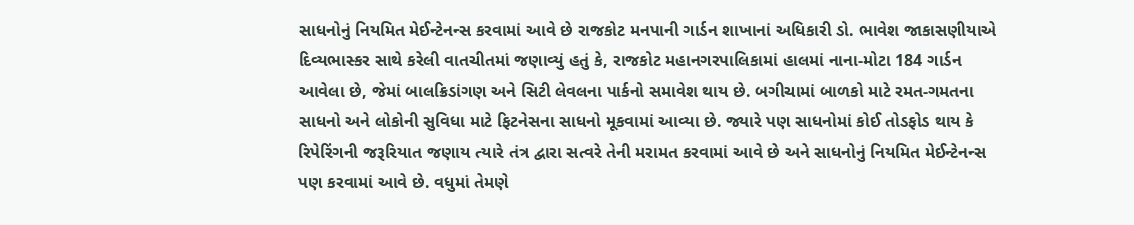સાધનોનું નિયમિત મેઈન્ટેનન્સ કરવામાં આવે છે રાજકોટ મનપાની ગાર્ડન શાખાનાં અધિકારી ડો. ભાવેશ જાકાસણીયાએ દિવ્યભાસ્કર સાથે કરેલી વાતચીતમાં જણાવ્યું હતું કે, રાજકોટ મહાનગરપાલિકામાં હાલમાં નાના-મોટા 184 ગાર્ડન આવેલા છે, જેમાં બાલક્રિડાંગણ અને સિટી લેવલના પાર્કનો સમાવેશ થાય છે. બગીચામાં બાળકો માટે રમત-ગમતના સાધનો અને લોકોની સુવિધા માટે ફિટનેસના સાધનો મૂકવામાં આવ્યા છે. જ્યારે પણ સાધનોમાં કોઈ તોડફોડ થાય કે રિપેરિંગની જરૂરિયાત જણાય ત્યારે તંત્ર દ્વારા સત્વરે તેની મરામત કરવામાં આવે છે અને સાધનોનું નિયમિત મેઈન્ટેનન્સ પણ કરવામાં આવે છે. વધુમાં તેમણે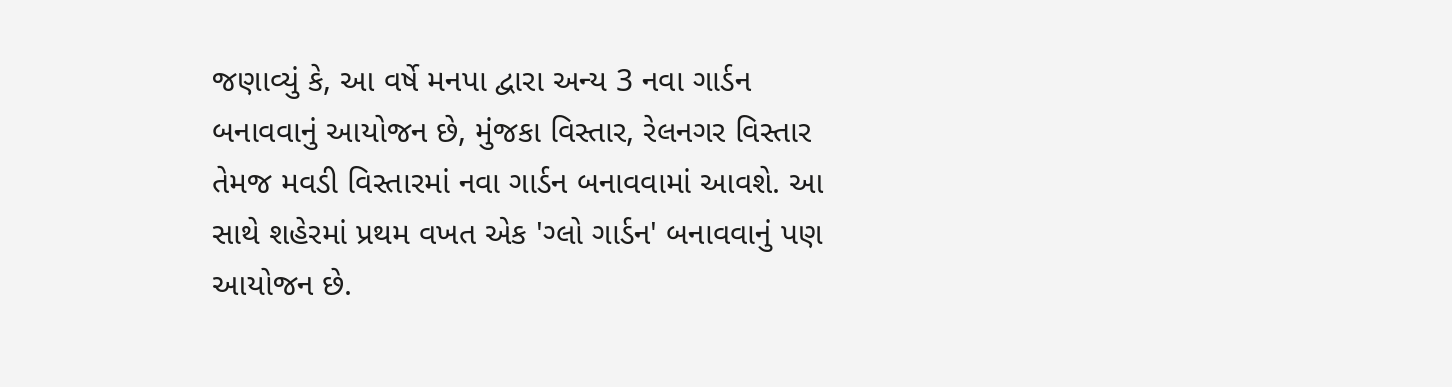જણાવ્યું કે, આ વર્ષે મનપા દ્વારા અન્ય 3 નવા ગાર્ડન બનાવવાનું આયોજન છે, મુંજકા વિસ્તાર, રેલનગર વિસ્તાર તેમજ મવડી વિસ્તારમાં નવા ગાર્ડન બનાવવામાં આવશે. આ સાથે શહેરમાં પ્રથમ વખત એક 'ગ્લો ગાર્ડન' બનાવવાનું પણ આયોજન છે.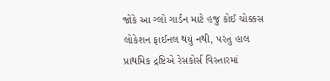જોકે આ ગ્લો ગાર્ડન માટે હજુ કોઈ ચોક્કસ લોકેશન ફાઈનલ થયું નથી, પરંતુ હાલ પ્રાથમિક દ્રષ્ટિએ રેસકોર્સ વિસ્તારમાં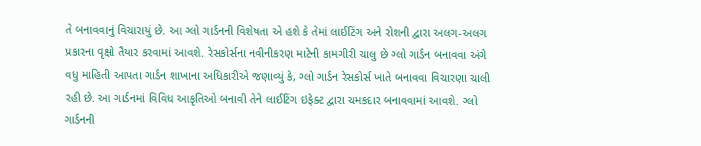તે બનાવવાનું વિચારાયું છે. આ ગ્લો ગાર્ડનની વિશેષતા એ હશે કે તેમાં લાઈટિંગ અને રોશની દ્વારા અલગ-અલગ પ્રકારના વૃક્ષો તૈયાર કરવામાં આવશે. રેસકોર્સના નવીનીકરણ માટેની કામગીરી ચાલુ છે ગ્લો ગાર્ડન બનાવવા અંગે વધુ માહિતી આપતા ગાર્ડન શાખાના અધિકારીએ જણાવ્યું કે, ગ્લો ગાર્ડન રેસકોર્સ ખાતે બનાવવા વિચારણા ચાલી રહી છે. આ ગાર્ડનમાં વિવિધ આકૃતિઓ બનાવી તેને લાઈટિંગ ઇફેક્ટ દ્વારા ચમકદાર બનાવવામાં આવશે. ગ્લો ગાર્ડનની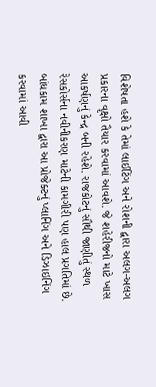વિશેષતા હશે કે તેમાં લાઈટિંગ અને રોશની દ્વારા અલગ-અલગ પ્રકારના વૃક્ષો તૈયાર કરવામાં આવશે. જે શહેરીજનો માટે ખાસ આકર્ષણનું કેન્દ્ર બની રહેશે. રાજકોટનું સૌથી જાણીતું સ્થળ રેસકોર્સના નવીનીકરણ માટેની કામગીરી પણ હાલ પ્રગતિમાં છે. બાંધકામ શાખા દ્વારા આ પ્રોજેક્ટનું પ્લાનિંગ અને ડિઝાઇનિંગ કરવામાં આવી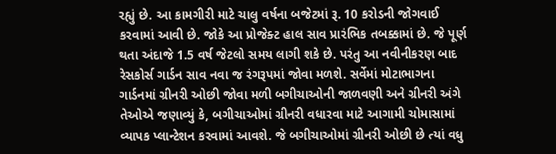રહ્યું છે. આ કામગીરી માટે ચાલુ વર્ષના બજેટમાં રૂ. 10 કરોડની જોગવાઈ કરવામાં આવી છે. જોકે આ પ્રોજેક્ટ હાલ સાવ પ્રારંભિક તબક્કામાં છે. જે પૂર્ણ થતા અંદાજે 1.5 વર્ષ જેટલો સમય લાગી શકે છે. પરંતુ આ નવીનીકરણ બાદ રેસકોર્સ ગાર્ડન સાવ નવા જ રંગરૂપમાં જોવા મળશે. સર્વેમાં મોટાભાગના ગાર્ડનમાં ગ્રીનરી ઓછી જોવા મળી બગીચાઓની જાળવણી અને ગ્રીનરી અંગે તેઓએ જણાવ્યું કે, બગીચાઓમાં ગ્રીનરી વધારવા માટે આગામી ચોમાસામાં વ્યાપક પ્લાન્ટેશન કરવામાં આવશે. જે બગીચાઓમાં ગ્રીનરી ઓછી છે ત્યાં વધુ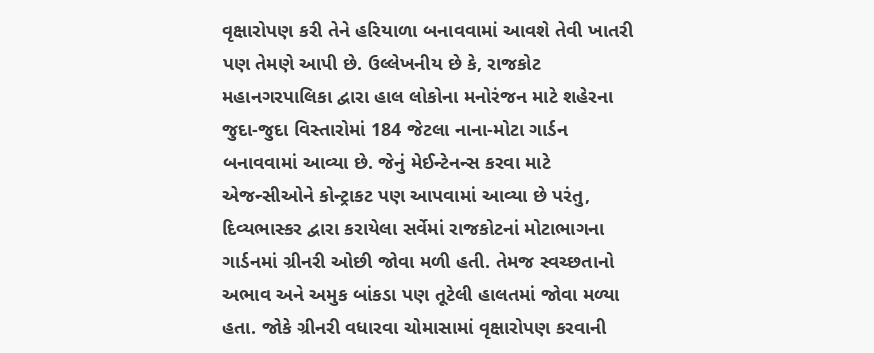વૃક્ષારોપણ કરી તેને હરિયાળા બનાવવામાં આવશે તેવી ખાતરી પણ તેમણે આપી છે. ઉલ્લેખનીય છે કે, રાજકોટ મહાનગરપાલિકા દ્વારા હાલ લોકોના મનોરંજન માટે શહેરના જુદા-જુદા વિસ્તારોમાં 184 જેટલા નાના-મોટા ગાર્ડન બનાવવામાં આવ્યા છે. જેનું મેઈન્ટેનન્સ કરવા માટે એજન્સીઓને કોન્ટ્રાકટ પણ આપવામાં આવ્યા છે પરંતુ, દિવ્યભાસ્કર દ્વારા કરાયેલા સર્વેમાં રાજકોટનાં મોટાભાગના ગાર્ડનમાં ગ્રીનરી ઓછી જોવા મળી હતી. તેમજ સ્વચ્છતાનો અભાવ અને અમુક બાંકડા પણ તૂટેલી હાલતમાં જોવા મળ્યા હતા. જોકે ગ્રીનરી વધારવા ચોમાસામાં વૃક્ષારોપણ કરવાની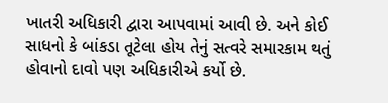ખાતરી અધિકારી દ્વારા આપવામાં આવી છે. અને કોઈ સાધનો કે બાંકડા તૂટેલા હોય તેનું સત્વરે સમારકામ થતું હોવાનો દાવો પણ અધિકારીએ કર્યો છે.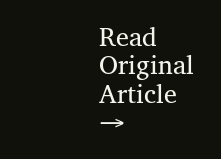Read Original Article →